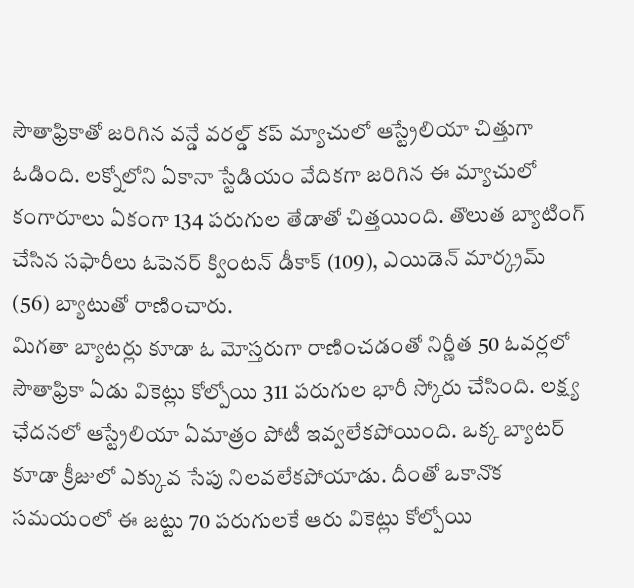సౌతాఫ్రికాతో జరిగిన వన్డే వరల్డ్ కప్ మ్యాచులో ఆస్ట్రేలియా చిత్తుగా ఓడింది. లక్నోలోని ఏకానా స్టేడియం వేదికగా జరిగిన ఈ మ్యాచులో కంగారూలు ఏకంగా 134 పరుగుల తేడాతో చిత్తయింది. తొలుత బ్యాటింగ్ చేసిన సఫారీలు ఓపెనర్ క్వింటన్ డీకాక్ (109), ఎయిడెన్ మార్క్రమ్ (56) బ్యాటుతో రాణించారు.
మిగతా బ్యాటర్లు కూడా ఓ మోస్తరుగా రాణించడంతో నిర్ణీత 50 ఓవర్లలో సౌతాఫ్రికా ఏడు వికెట్లు కోల్పోయి 311 పరుగుల భారీ స్కోరు చేసింది. లక్ష్య ఛేదనలో ఆస్ట్రేలియా ఏమాత్రం పోటీ ఇవ్వలేకపోయింది. ఒక్క బ్యాటర్ కూడా క్రీజులో ఎక్కువ సేపు నిలవలేకపోయాడు. దీంతో ఒకానొక సమయంలో ఈ జట్టు 70 పరుగులకే ఆరు వికెట్లు కోల్పోయి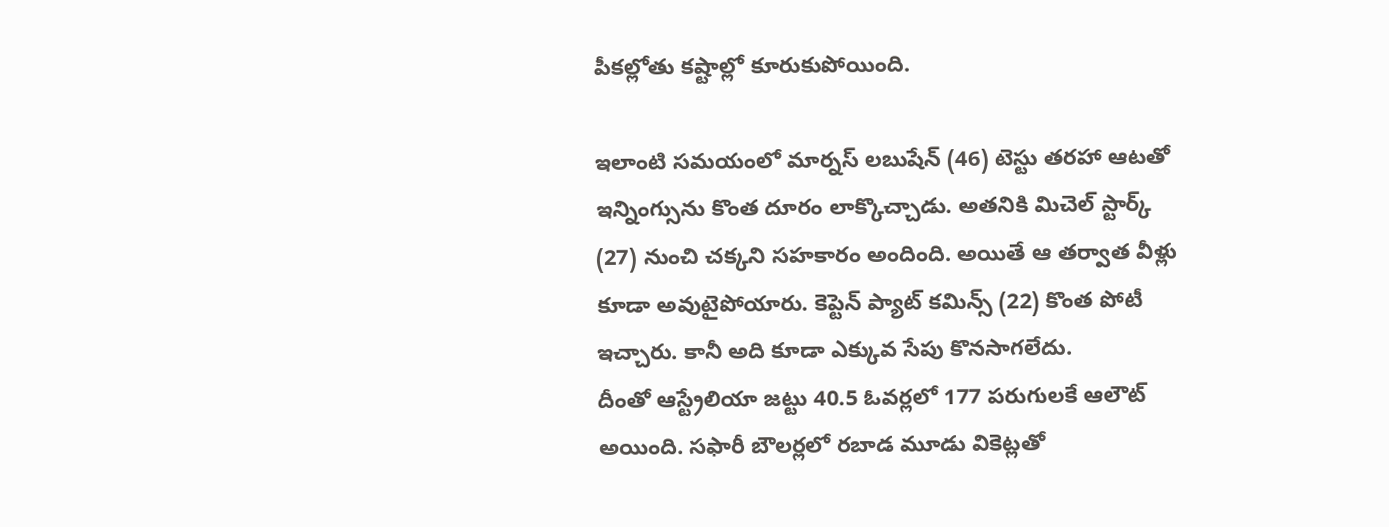పీకల్లోతు కష్టాల్లో కూరుకుపోయింది.

ఇలాంటి సమయంలో మార్నస్ లబుషేన్ (46) టెస్టు తరహా ఆటతో ఇన్నింగ్సును కొంత దూరం లాక్కొచ్చాడు. అతనికి మిచెల్ స్టార్క్ (27) నుంచి చక్కని సహకారం అందింది. అయితే ఆ తర్వాత వీళ్లు కూడా అవుటైపోయారు. కెప్టెన్ ప్యాట్ కమిన్స్ (22) కొంత పోటీ ఇచ్చారు. కానీ అది కూడా ఎక్కువ సేపు కొనసాగలేదు.
దీంతో ఆస్ట్రేలియా జట్టు 40.5 ఓవర్లలో 177 పరుగులకే ఆలౌట్ అయింది. సఫారీ బౌలర్లలో రబాడ మూడు వికెట్లతో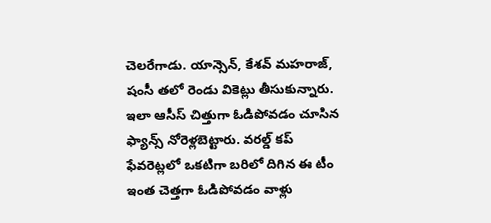చెలరేగాడు. యాన్సెన్, కేశవ్ మహరాజ్, షంసీ తలో రెండు వికెట్లు తీసుకున్నారు. ఇలా ఆసీస్ చిత్తుగా ఓడిపోవడం చూసిన ఫ్యాన్స్ నోరెళ్లబెట్టారు. వరల్డ్ కప్ ఫేవరెట్లలో ఒకటిగా బరిలో దిగిన ఈ టీం ఇంత చెత్తగా ఓడిపోవడం వాళ్లు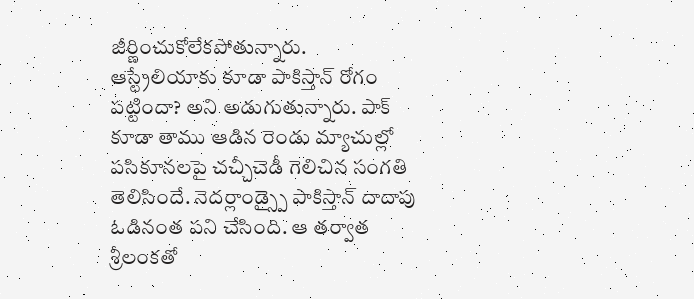జీర్ణించుకోలేకపోతున్నారు.
ఆస్ట్రేలియాకు కూడా పాకిస్తాన్ రోగం పట్టిందా? అని అడుగుతున్నారు. పాక్ కూడా తాము ఆడిన రెండు మ్యాచుల్లో పసికూనలపై చచ్చీచెడీ గెలిచిన సంగతి తెలిసిందే. నెదర్లాండ్స్పై పాకిస్తాన్ దాదాపు ఓడినంత పని చేసింది. ఆ తర్వాత శ్రీలంకతో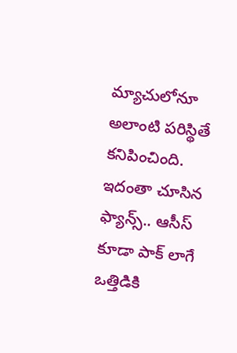మ్యాచులోనూ అలాంటి పరిస్థితే కనిపించింది. ఇదంతా చూసిన ఫ్యాన్స్.. ఆసీస్ కూడా పాక్ లాగే ఒత్తిడికి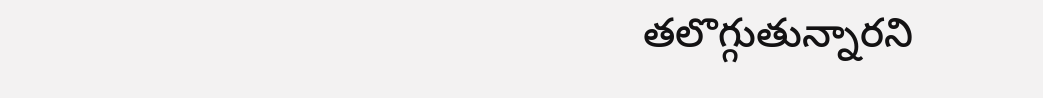తలొగ్గుతున్నారని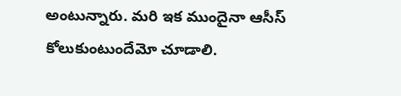అంటున్నారు. మరి ఇక ముందైనా ఆసీస్ కోలుకుంటుందేమో చూడాలి.